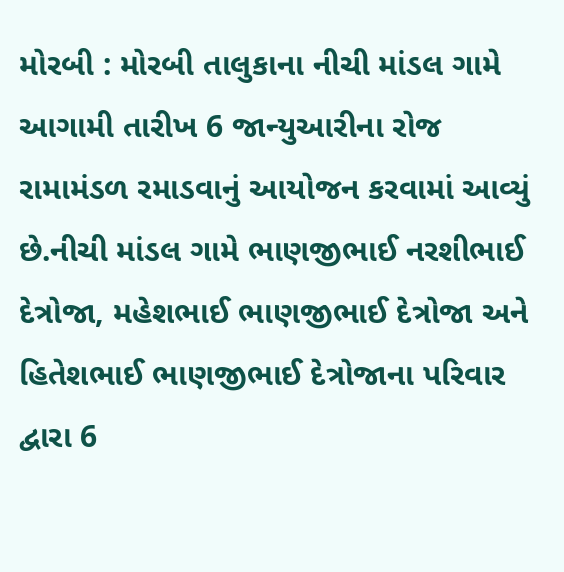મોરબી : મોરબી તાલુકાના નીચી માંડલ ગામે આગામી તારીખ 6 જાન્યુઆરીના રોજ રામામંડળ રમાડવાનું આયોજન કરવામાં આવ્યું છે.નીચી માંડલ ગામે ભાણજીભાઈ નરશીભાઈ દેત્રોજા, મહેશભાઈ ભાણજીભાઈ દેત્રોજા અને હિતેશભાઈ ભાણજીભાઈ દેત્રોજાના પરિવાર દ્વારા 6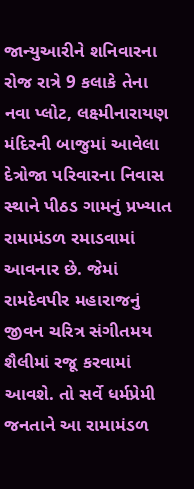જાન્યુઆરીને શનિવારના રોજ રાત્રે 9 કલાકે તેના નવા પ્લોટ, લક્ષ્મીનારાયણ મંદિરની બાજુમાં આવેલા દેત્રોજા પરિવારના નિવાસ સ્થાને પીઠડ ગામનું પ્રખ્યાત રામામંડળ રમાડવામાં આવનાર છે. જેમાં રામદેવપીર મહારાજનું જીવન ચરિત્ર સંગીતમય શૈલીમાં રજૂ કરવામાં આવશે. તો સર્વે ધર્મપ્રેમી જનતાને આ રામામંડળ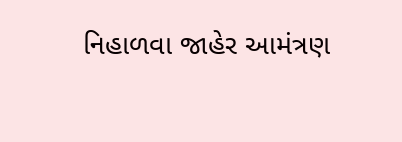નિહાળવા જાહેર આમંત્રણ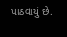પાઠવાયું છે.